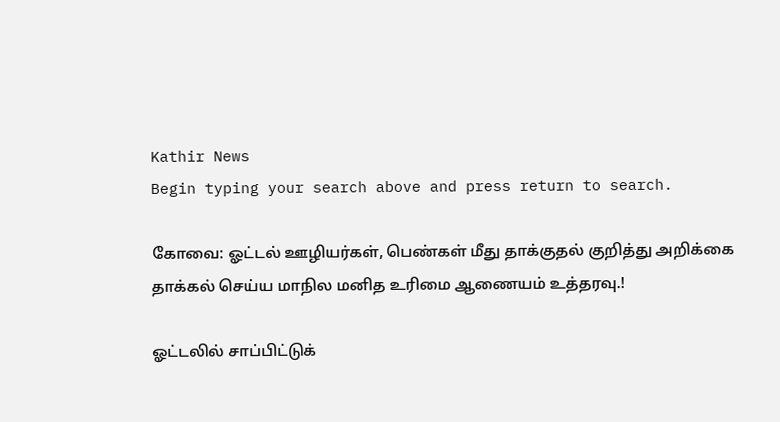Kathir News
Begin typing your search above and press return to search.

கோவை: ஓட்டல் ஊழியர்கள், பெண்கள் மீது தாக்குதல் குறித்து அறிக்கை தாக்கல் செய்ய மாநில மனித உரிமை ஆணையம் உத்தரவு.!

ஓட்டலில் சாப்பிட்டுக்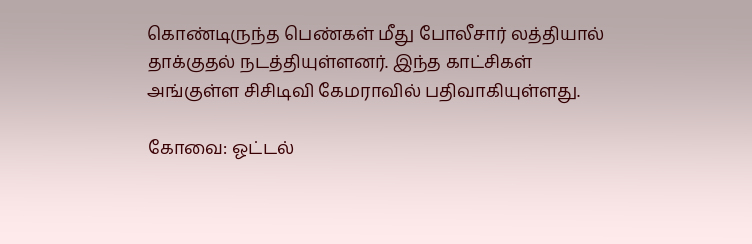கொண்டிருந்த பெண்கள் மீது போலீசார் லத்தியால் தாக்குதல் நடத்தியுள்ளனர். இந்த காட்சிகள் அங்குள்ள சிசிடிவி கேமராவில் பதிவாகியுள்ளது.

கோவை: ஓட்டல்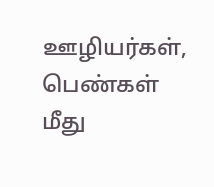ஊழியர்கள், பெண்கள் மீது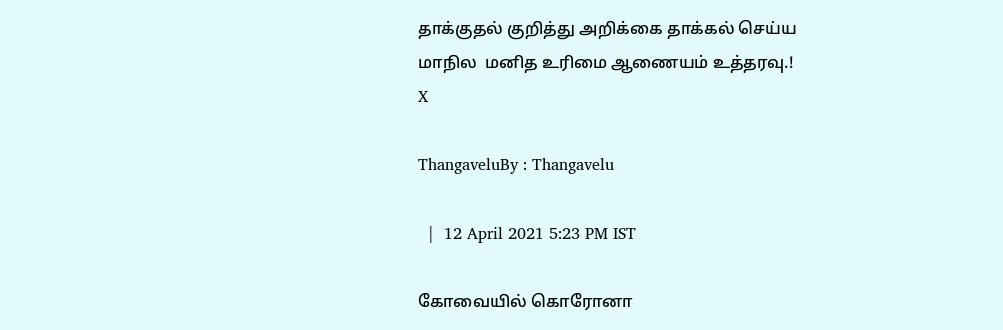தாக்குதல் குறித்து அறிக்கை தாக்கல் செய்ய மாநில  மனித உரிமை ஆணையம் உத்தரவு.!
X

ThangaveluBy : Thangavelu

  |  12 April 2021 5:23 PM IST

கோவையில் கொரோனா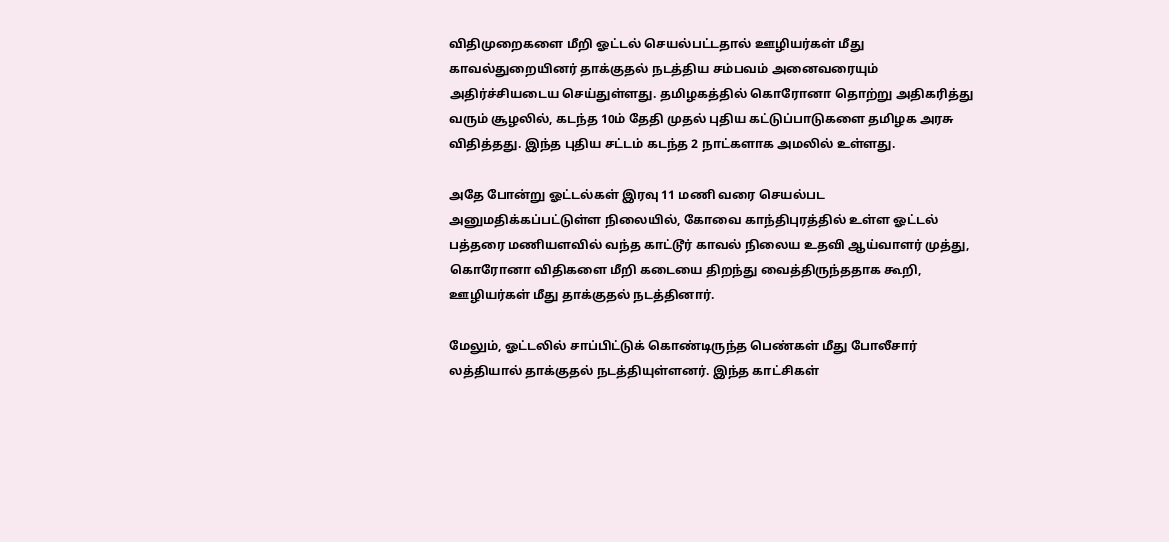விதிமுறைகளை மீறி ஓட்டல் செயல்பட்டதால் ஊழியர்கள் மீது காவல்துறையினர் தாக்குதல் நடத்திய சம்பவம் அனைவரையும் அதிர்ச்சியடைய செய்துள்ளது. தமிழகத்தில் கொரோனா தொற்று அதிகரித்து வரும் சூழலில், கடந்த 10ம் தேதி முதல் புதிய கட்டுப்பாடுகளை தமிழக அரசு விதித்தது. இந்த புதிய சட்டம் கடந்த 2 நாட்களாக அமலில் உள்ளது.

அதே போன்று ஓட்டல்கள் இரவு 11 மணி வரை செயல்பட அனுமதிக்கப்பட்டுள்ள நிலையில், கோவை காந்திபுரத்தில் உள்ள ஓட்டல் பத்தரை மணியளவில் வந்த காட்டூர் காவல் நிலைய உதவி ஆய்வாளர் முத்து, கொரோனா விதிகளை மீறி கடையை திறந்து வைத்திருந்ததாக கூறி, ஊழியர்கள் மீது தாக்குதல் நடத்தினார்.

மேலும், ஓட்டலில் சாப்பிட்டுக் கொண்டிருந்த பெண்கள் மீது போலீசார் லத்தியால் தாக்குதல் நடத்தியுள்ளனர். இந்த காட்சிகள்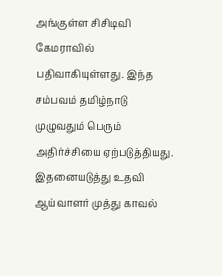அங்குள்ள சிசிடிவி கேமராவில் பதிவாகியுள்ளது. இந்த சம்பவம் தமிழ்நாடு முழுவதும் பெரும் அதிர்ச்சியை ஏற்படுத்தியது. இதனையடுத்து உதவி ஆய்வாளர் முத்து காவல்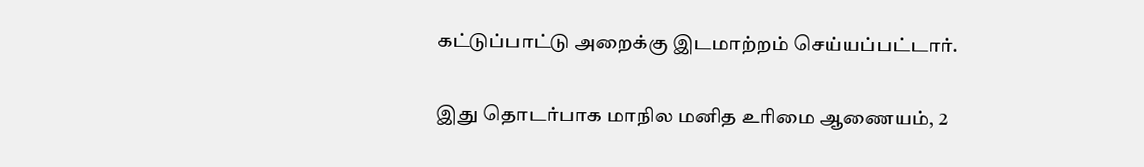கட்டுப்பாட்டு அறைக்கு இடமாற்றம் செய்யப்பட்டார்.

இது தொடர்பாக மாநில மனித உரிமை ஆணையம், 2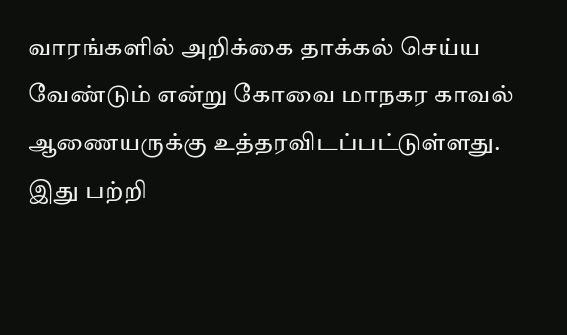வாரங்களில் அறிக்கை தாக்கல் செய்ய வேண்டும் என்று கோவை மாநகர காவல் ஆணையருக்கு உத்தரவிடப்பட்டுள்ளது. இது பற்றி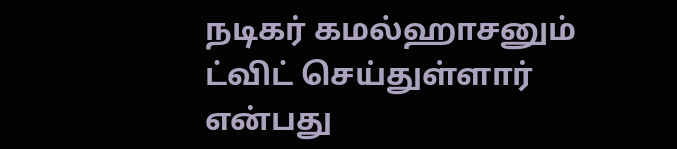நடிகர் கமல்ஹாசனும் ட்விட் செய்துள்ளார் என்பது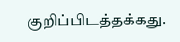குறிப்பிடத்தக்கது.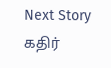Next Story
கதிர்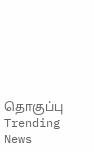தொகுப்பு
Trending News